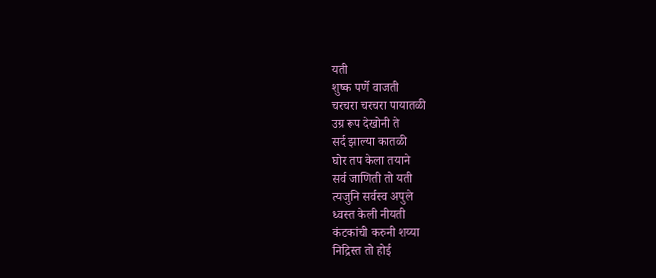यती
शुष्क पर्णे वाजती
चरचरा चरचरा पायातळी
उग्र रूप देखोनी ते
सर्द झाल्या कातळी
घोर तप केला तयाने
सर्व जाणिती तो यती
त्यजुनि सर्वस्व अपुले
ध्वस्त केली नीयती
कंटकांची करुनी शय्या
निद्रिस्त तो होई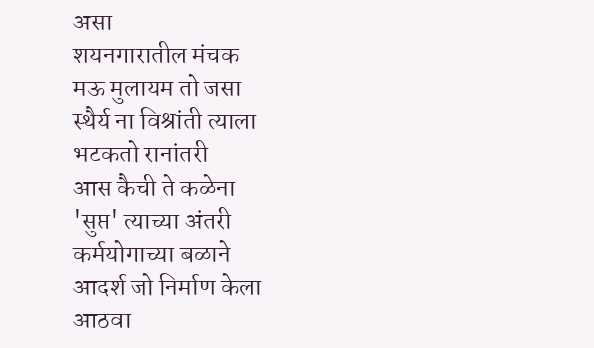असा
शयनगारातील मंचक
मऊ मुलायम तो जसा
स्थैर्य ना विश्रांती त्याला
भटकतो रानांतरी
आस कैची ते कळेना
'सुप्त' त्याच्या अंतरी
कर्मयोगाच्या बळाने
आदर्श जो निर्माण केला
आठवा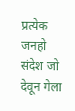प्रत्येक जनहो
संदेश जो देवून गेला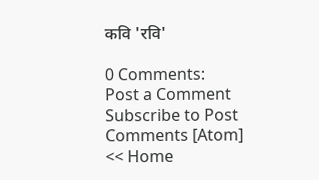कवि 'रवि'

0 Comments:
Post a Comment
Subscribe to Post Comments [Atom]
<< Home